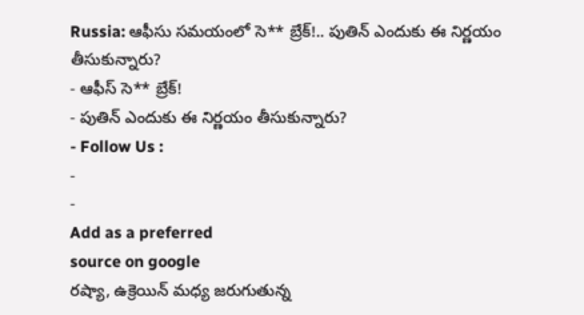Russia: ఆఫీసు సమయంలో సె** బ్రేక్!.. పుతిన్ ఎందుకు ఈ నిర్ణయం తీసుకున్నారు?
- ఆఫీస్ సె** బ్రేక్!
- పుతిన్ ఎందుకు ఈ నిర్ణయం తీసుకున్నారు?
- Follow Us :
-
-
Add as a preferred
source on google
రష్యా, ఉక్రెయిన్ మధ్య జరుగుతున్న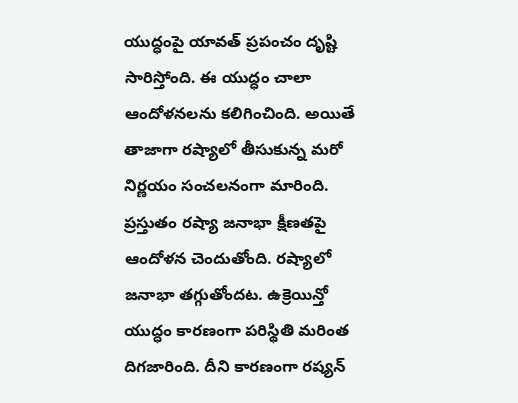యుద్ధంపై యావత్ ప్రపంచం దృష్టి సారిస్తోంది. ఈ యుద్ధం చాలా ఆందోళనలను కలిగించింది. అయితే తాజాగా రష్యాలో తీసుకున్న మరో నిర్ణయం సంచలనంగా మారింది. ప్రస్తుతం రష్యా జనాభా క్షీణతపై ఆందోళన చెందుతోంది. రష్యాలో జనాభా తగ్గుతోందట. ఉక్రెయిన్తో యుద్ధం కారణంగా పరిస్థితి మరింత దిగజారింది. దీని కారణంగా రష్యన్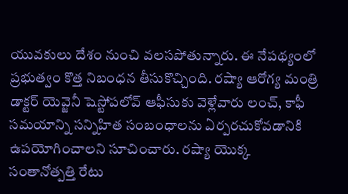యువకులు దేశం నుంచి వలసపోతున్నారు. ఈ నేపథ్యంలో ప్రభుత్వం కొత్త నిబంధన తీసుకొచ్చింది. రష్యా ఆరోగ్య మంత్రి డాక్టర్ యెవ్జెనీ షెస్టోపలోవ్ ఆఫీసుకు వెళ్లేవారు లంచ్, కాఫీ సమయాన్ని సన్నిహిత సంబంధాలను ఏర్పరచుకోవడానికి ఉపయోగించాలని సూచించారు. రష్యా యొక్క సంతానోత్పత్తి రేటు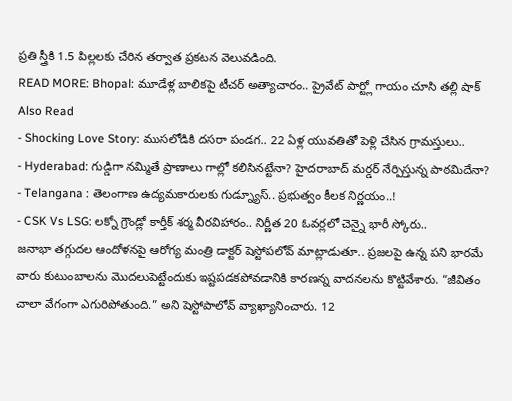ప్రతి స్త్రీకి 1.5 పిల్లలకు చేరిన తర్వాత ప్రకటన వెలువడింది.
READ MORE: Bhopal: మూడేళ్ల బాలికపై టీచర్ అత్యాచారం.. ప్రైవేట్ పార్ట్లో గాయం చూసి తల్లి షాక్
Also Read
- Shocking Love Story: ముసలోడికి దసరా పండగ.. 22 ఏళ్ల యువతితో పెళ్లి చేసిన గ్రామస్తులు..
- Hyderabad: గుడ్డిగా నమ్మితే ప్రాణాలు గాల్లో కలిసినట్టేనా? హైదరాబాద్ మర్డర్ నేర్పిస్తున్న పాఠమిదేనా?
- Telangana : తెలంగాణ ఉద్యమకారులకు గుడ్న్యూస్.. ప్రభుత్వం కీలక నిర్ణయం..!
- CSK Vs LSG: లక్నో గ్రౌండ్లో కార్తీక్ శర్మ వీరవిహారం.. నిర్ణీత 20 ఓవర్లలో చెన్నై భారీ స్కోరు..
జనాభా తగ్గుదల ఆందోళనపై ఆరోగ్య మంత్రి డాక్టర్ షెస్టోపలోవ్ మాట్లాడుతూ.. ప్రజలపై ఉన్న పని భారమే వారు కుటుంబాలను మొదలుపెట్టేందుకు ఇష్టపడకపోవడానికి కారణన్న వాదనలను కొట్టివేశారు. “జీవితం చాలా వేగంగా ఎగురిపోతుంది.” అని షెస్టోపాలోవ్ వ్యాఖ్యానించారు. 12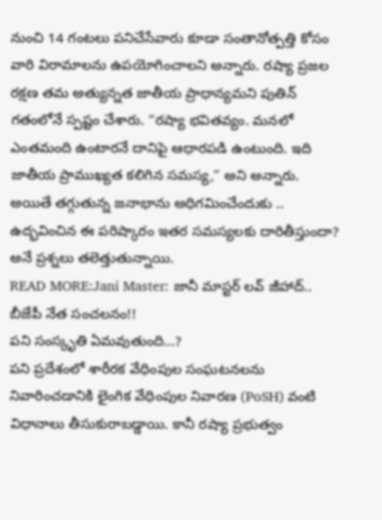నుంచి 14 గంటలు పనిచేసేవారు కూడా సంతానోత్పత్తి కోసం వారి విరామాలను ఉపయోగించాలని అన్నారు. రష్యా ప్రజల రక్షణ తమ అత్యున్నత జాతీయ ప్రాధాన్యమని పుతిన్ గతంలోనే స్పష్టం చేశారు. “రష్యా భవితవ్యం. మనలో ఎంతమంది ఉంటారనే దానిపై ఆధారపడి ఉంటుంది. ఇది జాతీయ ప్రాముఖ్యత కలిగిన సమస్య,” అని అన్నారు. అయితే తగ్గుతున్న జనాభాను అధిగమించేందుకు .. ఉద్భవించిన ఈ పరిష్కారం ఇతర సమస్యలకు దారితీస్తుందా? అనే ప్రశ్నలు తలెత్తుతున్నాయి.
READ MORE:Jani Master: జానీ మాస్టర్ లవ్ జీహాద్.. బీజేపీ నేత సంచలనం!!
పని సంస్కృతి ఏమవుతుంది…?
పని ప్రదేశంలో శారీరక వేధింపుల సంఘటనలను నివారించడానికి లైంగిక వేధింపుల నివారణ (PoSH) వంటి విధానాలు తీసుకురాబడ్డాయి. కానీ రష్యా ప్రభుత్వం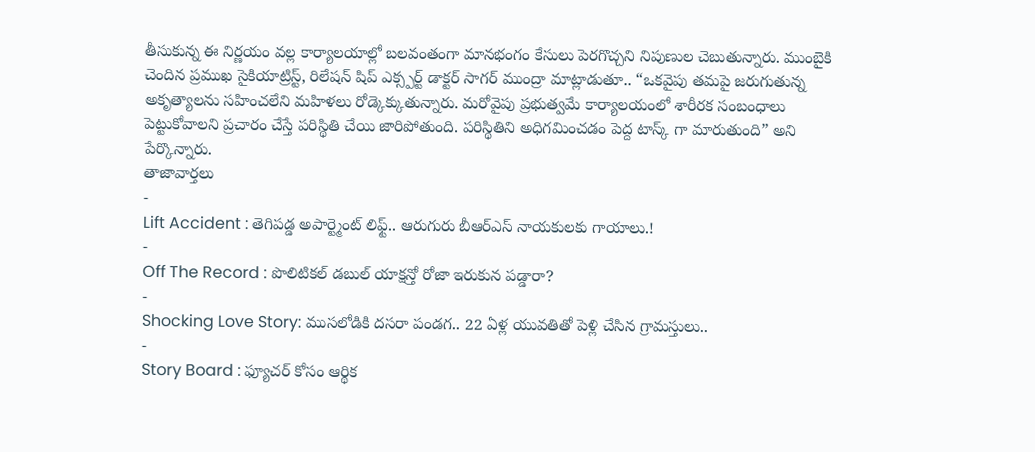తీసుకున్న ఈ నిర్ణయం వల్ల కార్యాలయాల్లో బలవంతంగా మానభంగం కేసులు పెరగొచ్చని నిపుణుల చెబుతున్నారు. ముంబైకి చెందిన ప్రముఖ సైకియాట్రిస్ట్, రిలేషన్ షిప్ ఎక్స్పర్ట్ డాక్టర్ సాగర్ ముంద్రా మాట్లాడుతూ.. “ఒకవైపు తమపై జరుగుతున్న అకృత్యాలను సహించలేని మహిళలు రోడ్కెక్కుతున్నారు. మరోవైపు ప్రభుత్వమే కార్యాలయంలో శారీరక సంబంధాలు పెట్టుకోవాలని ప్రచారం చేస్తే పరిస్థితి చేయి జారిపోతుంది. పరిస్థితిని అధిగమించడం పెద్ద టాస్క్ గా మారుతుంది” అని పేర్కొన్నారు.
తాజావార్తలు
-
Lift Accident : తెగిపడ్డ అపార్ట్మెంట్ లిఫ్ట్.. ఆరుగురు బీఆర్ఎస్ నాయకులకు గాయాలు.!
-
Off The Record : పొలిటికల్ డబుల్ యాక్షన్తో రోజా ఇరుకున పడ్డారా?
-
Shocking Love Story: ముసలోడికి దసరా పండగ.. 22 ఏళ్ల యువతితో పెళ్లి చేసిన గ్రామస్తులు..
-
Story Board : ఫ్యూచర్ కోసం ఆర్థిక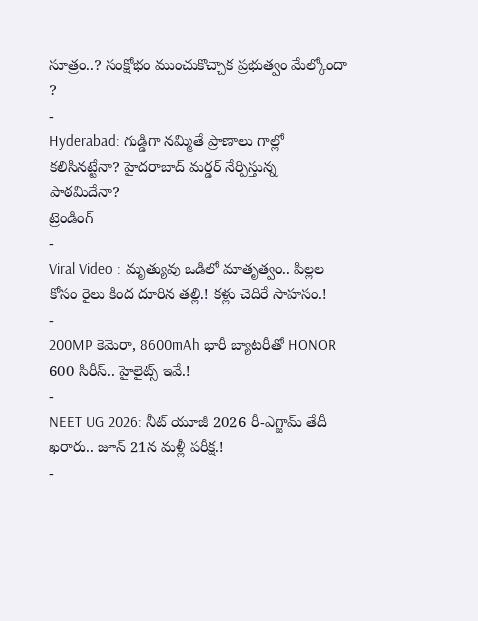సూత్రం..? సంక్షోభం ముంచుకొచ్చాక ప్రభుత్వం మేల్కోందా ?
-
Hyderabad: గుడ్డిగా నమ్మితే ప్రాణాలు గాల్లో కలిసినట్టేనా? హైదరాబాద్ మర్డర్ నేర్పిస్తున్న పాఠమిదేనా?
ట్రెండింగ్
-
Viral Video : మృత్యువు ఒడిలో మాతృత్వం.. పిల్లల కోసం రైలు కింద దూరిన తల్లి.! కళ్లు చెదిరే సాహసం.!
-
200MP కెమెరా, 8600mAh భారీ బ్యాటరీతో HONOR 600 సిరీస్.. హైలైట్స్ ఇవే.!
-
NEET UG 2026: నీట్ యూజీ 2026 రీ-ఎగ్జామ్ తేదీ ఖరారు.. జూన్ 21న మళ్లీ పరీక్ష.!
-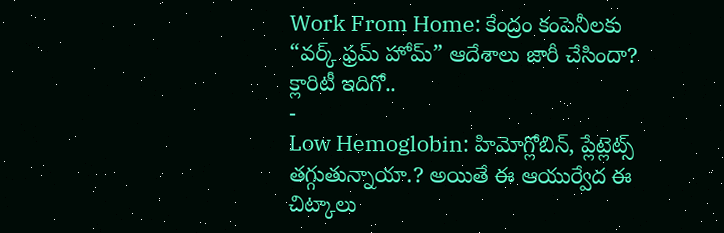Work From Home: కేంద్రం కంపెనీలకు “వర్క్ ఫ్రమ్ హోమ్” ఆదేశాలు జారీ చేసిందా? క్లారిటీ ఇదిగో..
-
Low Hemoglobin: హిమోగ్లోబిన్, ప్లేట్లెట్స్ తగ్గుతున్నాయా.? అయితే ఈ ఆయుర్వేద ఈ చిట్కాలు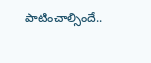పాటించాల్సిందే..